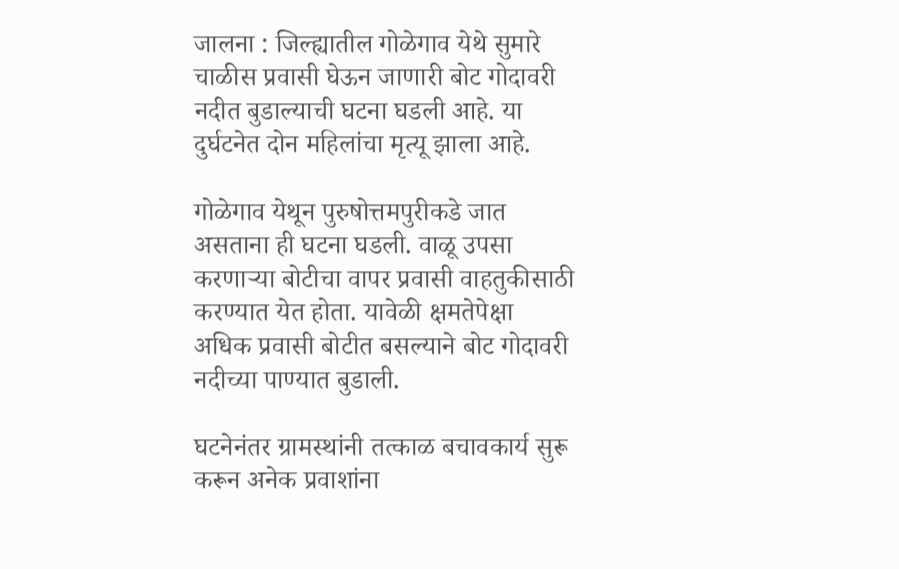जालना : जिल्ह्यातील गोळेगाव येथे सुमारे चाळीस प्रवासी घेऊन जाणारी बोट गोदावरी नदीत बुडाल्याची घटना घडली आहे. या दुर्घटनेत दोन महिलांचा मृत्यू झाला आहे.

गोळेगाव येथून पुरुषोत्तमपुरीकडे जात असताना ही घटना घडली. वाळू उपसा करणाऱ्या बोटीचा वापर प्रवासी वाहतुकीसाठी करण्यात येत होता. यावेळी क्षमतेपेक्षा अधिक प्रवासी बोटीत बसल्याने बोट गोदावरी नदीच्या पाण्यात बुडाली.

घटनेनंतर ग्रामस्थांनी तत्काळ बचावकार्य सुरू करून अनेक प्रवाशांना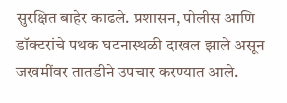सुरक्षित बाहेर काढले. प्रशासन, पोलीस आणि डॉक्टरांचे पथक घटनास्थळी दाखल झाले असून जखमींवर तातडीने उपचार करण्यात आले.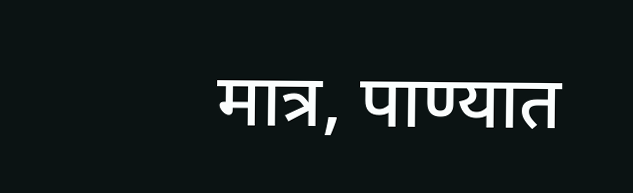मात्र, पाण्यात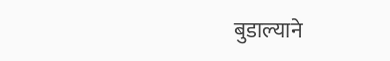बुडाल्याने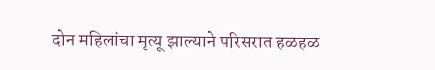दोन महिलांचा मृत्यू झाल्याने परिसरात हळहळ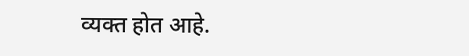व्यक्त होत आहे.